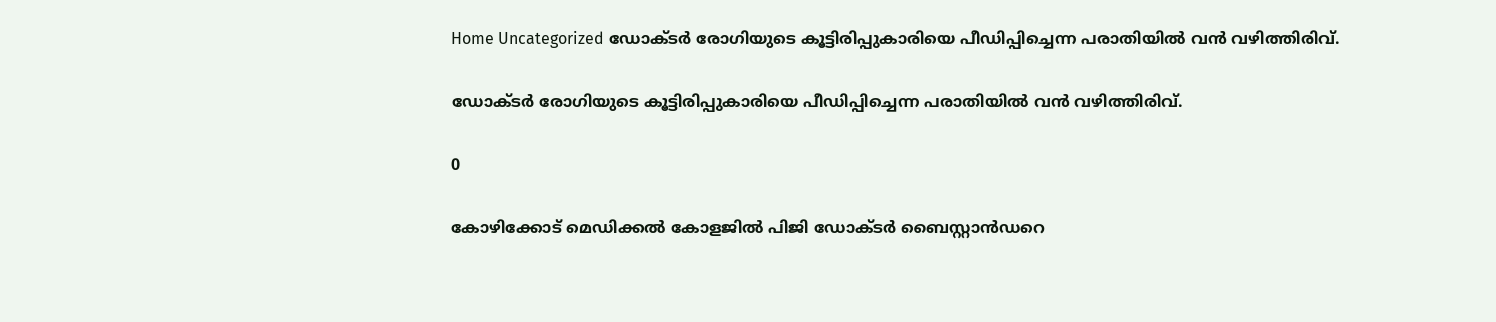Home Uncategorized ഡോക്ടർ രോഗിയുടെ കൂട്ടിരിപ്പുകാരിയെ പീഡിപ്പിച്ചെന്ന പരാതിയിൽ വൻ വഴിത്തിരിവ്.

ഡോക്ടർ രോഗിയുടെ കൂട്ടിരിപ്പുകാരിയെ പീഡിപ്പിച്ചെന്ന പരാതിയിൽ വൻ വഴിത്തിരിവ്.

0

കോഴിക്കോട് മെഡിക്കൽ കോളജിൽ പിജി ഡോക്ടർ ബൈസ്റ്റാൻഡറെ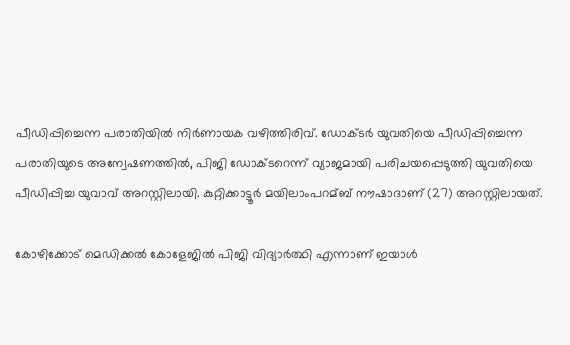പീഡിപ്പിച്ചെന്ന പരാതിയിൽ നിർണായക വഴിത്തിരിവ്. ഡോക്ടർ യുവതിയെ പീഡിപ്പിച്ചെന്ന പരാതിയുടെ അന്വേഷണത്തിൽ, പിജി ഡോക്ടറെന്ന് വ്യാജമായി പരിചയപ്പെടുത്തി യുവതിയെ പീഡിപ്പിച്ച യുവാവ് അറസ്റ്റിലായി. കുറ്റിക്കാട്ടൂർ മയിലാംപറമ്ബ് നൗഷാദാണ് (27) അറസ്റ്റിലായത്.

കോഴിക്കോട് മെഡിക്കല്‍ കോളേജില്‍ പിജി വിദ്യാർത്ഥി എന്നാണ് ഇയാള്‍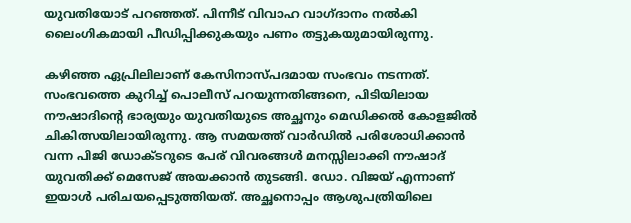യുവതിയോട് പറഞ്ഞത്. പിന്നീട് വിവാഹ വാഗ്ദാനം നല്‍കി ലൈംഗികമായി പീഡിപ്പിക്കുകയും പണം തട്ടുകയുമായിരുന്നു.

കഴിഞ്ഞ ഏപ്രിലിലാണ്‌ കേസിനാസ്പദമായ സംഭവം നടന്നത്. സംഭവത്തെ കുറിച്ച്‌ പൊലീസ് പറയുന്നതിങ്ങനെ, പിടിയിലായ നൗഷാദിന്റെ ഭാര്യയും യുവതിയുടെ അച്ഛനും മെഡിക്കല്‍ കോളജില്‍ ചികിത്സയിലായിരുന്നു. ആ സമയത്ത് വാർഡില്‍ പരിശോധിക്കാൻ വന്ന പിജി ഡോക്ടറുടെ പേര് വിവരങ്ങള്‍ മനസ്സിലാക്കി നൗഷാദ് യുവതിക്ക് മെസേജ് അയക്കാൻ തുടങ്ങി. ഡോ. വിജയ് എന്നാണ് ഇയാള്‍ പരിചയപ്പെടുത്തിയത്. അച്ഛനൊപ്പം ആശുപത്രിയിലെ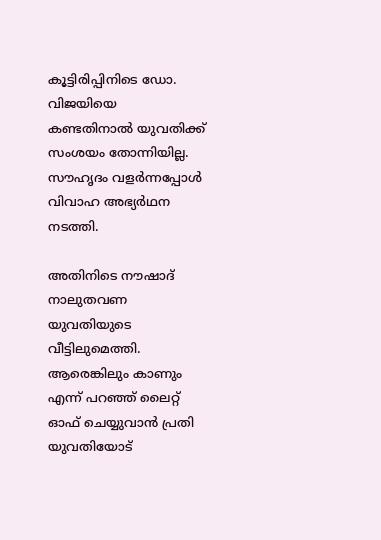കൂട്ടിരിപ്പിനിടെ ഡോ. വിജയിയെ കണ്ടതിനാല്‍ യുവതിക്ക് സംശയം തോന്നിയില്ല. സൗഹൃദം വളർന്നപ്പോള്‍ വിവാഹ അഭ്യർഥന നടത്തി.

അതിനിടെ നൗഷാദ് നാലുതവണ യുവതിയുടെ വീട്ടിലുമെത്തി. ആരെങ്കിലും കാണും എന്ന് പറഞ്ഞ് ലൈറ്റ് ഓഫ് ചെയ്യുവാൻ പ്രതി യുവതിയോട്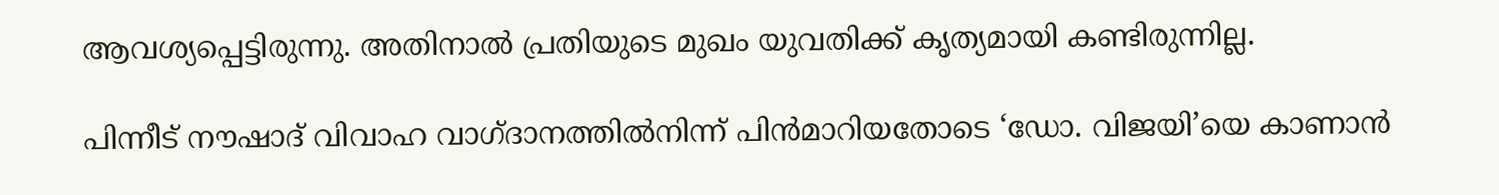ആവശ്യപ്പെട്ടിരുന്നു. അതിനാല്‍ പ്രതിയുടെ മുഖം യുവതിക്ക് കൃത്യമായി കണ്ടിരുന്നില്ല.

പിന്നീട് നൗഷാദ് വിവാഹ വാഗ്ദാനത്തില്‍നിന്ന് പിൻമാറിയതോടെ ‘ഡോ. വിജയി’യെ കാണാൻ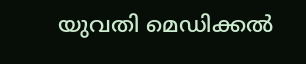യുവതി മെഡിക്കല്‍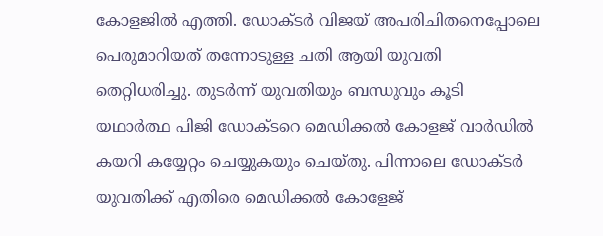കോളജില്‍ എത്തി. ഡോക്ടർ വിജയ് അപരിചിതനെപ്പോലെ പെരുമാറിയത് തന്നോടുള്ള ചതി ആയി യുവതി തെറ്റിധരിച്ചു. തുടർന്ന് യുവതിയും ബന്ധുവും കൂടി യഥാർത്ഥ പിജി ഡോക്ടറെ മെഡിക്കല്‍ കോളജ് വാർഡില്‍ കയറി കയ്യേറ്റം ചെയ്യുകയും ചെയ്തു. പിന്നാലെ ഡോക്ടർ യുവതിക്ക് എതിരെ മെഡിക്കല്‍ കോളേജ്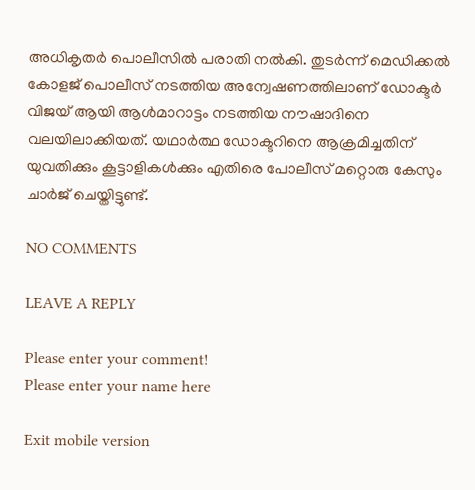അധികൃതർ പൊലീസില്‍ പരാതി നല്‍കി. തുടർന്ന് മെഡിക്കല്‍ കോളജ് പൊലീസ് നടത്തിയ അന്വേഷണത്തിലാണ് ഡോക്ടർ വിജയ് ആയി ആൾമാറാട്ടം നടത്തിയ നൗഷാദിനെ വലയിലാക്കിയത്. യഥാർത്ഥ ഡോക്ടറിനെ ആക്രമിച്ചതിന് യുവതിക്കും കൂട്ടാളികൾക്കും എതിരെ പോലീസ് മറ്റൊരു കേസും ചാർജ് ചെയ്തിട്ടുണ്ട്.

NO COMMENTS

LEAVE A REPLY

Please enter your comment!
Please enter your name here

Exit mobile version